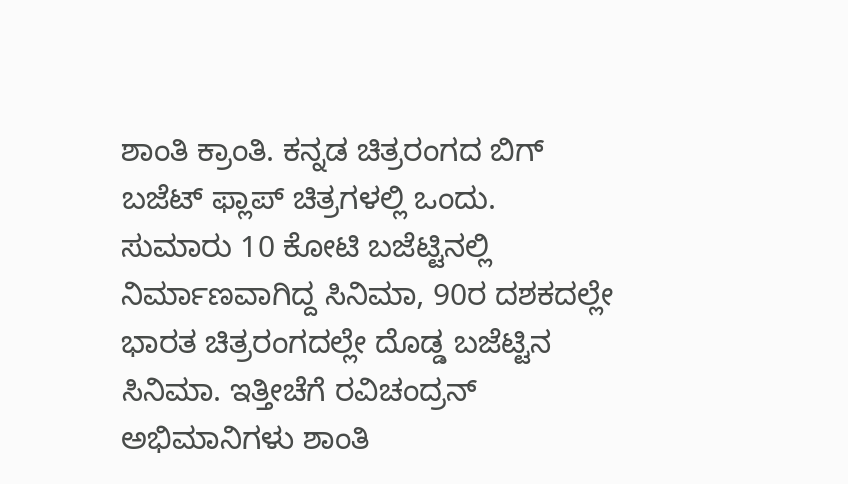ಶಾಂತಿ ಕ್ರಾಂತಿ. ಕನ್ನಡ ಚಿತ್ರರಂಗದ ಬಿಗ್ ಬಜೆಟ್ ಫ್ಲಾಪ್ ಚಿತ್ರಗಳಲ್ಲಿ ಒಂದು. ಸುಮಾರು 10 ಕೋಟಿ ಬಜೆಟ್ಟಿನಲ್ಲಿ ನಿರ್ಮಾಣವಾಗಿದ್ದ ಸಿನಿಮಾ, 90ರ ದಶಕದಲ್ಲೇ ಭಾರತ ಚಿತ್ರರಂಗದಲ್ಲೇ ದೊಡ್ಡ ಬಜೆಟ್ಟಿನ ಸಿನಿಮಾ. ಇತ್ತೀಚೆಗೆ ರವಿಚಂದ್ರನ್ ಅಭಿಮಾನಿಗಳು ಶಾಂತಿ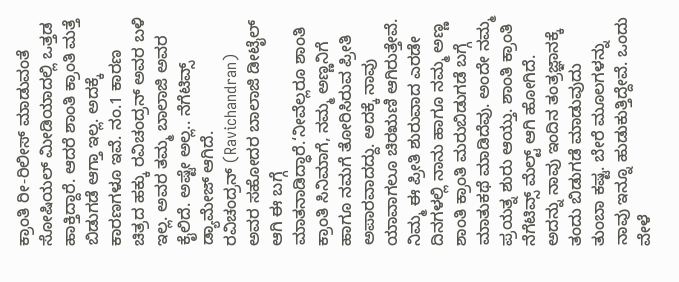ಕ್ರಾಂತಿ ರೀ-ರಿಲೀಸ್ ಮಾಡುವಂತೆ ಸೋಷಿಯಲ್ ಮೀಡಿಯಾದಲ್ಲಿ ಒತ್ತಡ ಹಾಕ್ತಿದ್ದಾರೆ. ಆದರೆ ಶಾಂತಿ ಕ್ರಾಂತಿ ಮತ್ತೆ ಬಿಡುಗಡೆ ಆಗ್ತಾ ಇಲ್ಲ. ಅದಕ್ಕೆ ಕಾರಣಗಳೂ ಇವೆ. ನಂ.1 ಕಾರಣ ಚಿತ್ರದ ಹಕ್ಕು ರವಿಚಂದ್ರನ್ ಅವರ ಬಳಿ ಇಲ್ಲ. ಅವರ ತಮ್ಮ ಬಾಲಾಜಿ ಅವರ ಕೈಲಿದೆ. ಅಷ್ಟೇ ಅಲ್ಲ.. ನೆಗೆಟಿವ್ಸ್ ಡ್ಯಾಮೇಜ್ ಆಗಿದೆ.
ರವಿಚಂದ್ರನ್ (Ravichandran) ಅವರ ಸಹೋದರ ಬಾಲಾಜಿ ಡೀಟೈಲ್ ಆಗಿ ಈ ಬಗ್ಗೆ ಮಾತನಾಡಿದ್ಧಾರೆ.‘ನೀವೆಲ್ಲರೂ ಶಾಂತಿ ಕ್ರಾಂತಿ ಸಿನಿಮಾಗೆ, ನಮ್ಮ ಅಣ್ಣನಿಗೆ ಹಾಗೂ ನಮಗೆ ತೋರಿಸಿರುವ ಪ್ರೀತಿ ಅಪಾರವಾದದ್ದು. ಅದಕ್ಕೆ ನಾವು ಯಾವಾಗಲೂ ಚಿರಋಣಿ ಆಗಿರುತ್ತೇವೆ. ನಿಮ್ಮ ಈ ಪ್ರೀತಿ ಶುರುವಾದ ಎರಡೇ ದಿನಗಳಲ್ಲಿ ನಾನು ಹಾಗೂ ನಮ್ಮ ಅಣ್ಣ ಶಾಂತಿ ಕ್ರಾಂತಿ ಮರುಬಿಡುಗಡೆ ಬಗ್ಗೆ ಮಾತುಕಥೆ ಮಾಡಿದೆವು. ಅಂದೇ ನಮ್ಮ ಪ್ರಯತ್ನ ಶುರು ಆಯ್ತು. ಶಾಂತಿ ಕ್ರಾಂತಿ ನೆಗೆಟಿವ್ಸ್ ಮೆಲ್ಟ್ ಆಗಿ ಹೋಗಿದೆ. ಅದನ್ನು ನಾವು ಇಂದಿನ ತಂತ್ರಜ್ಞಾನಕ್ಕೆ ತಂದು ಬಿಡುಗಡೆ ಮಾಡುವುದು ತುಂಬಾ ಕಷ್ಟ. ಬೇರೆ ಮೂಲಗಳನ್ನು ನಾವು ಇನ್ನೂ ಹುಡುಕುತ್ತಿದ್ದೇವೆ. ಒಂದು ವೇಳೆ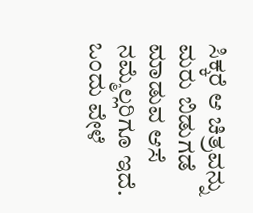ಸಿಕ್ಕರೆ ಆ ಚಿತ್ರವನ್ನು ಮರು ಬಿಡುಗಡೆ ಮಾಡುವ ಆಸೆ ನಮ್ಮೆಲ್ಲರಿಗೂ ಇದೆ. ಒಂದು ವೇಳೆ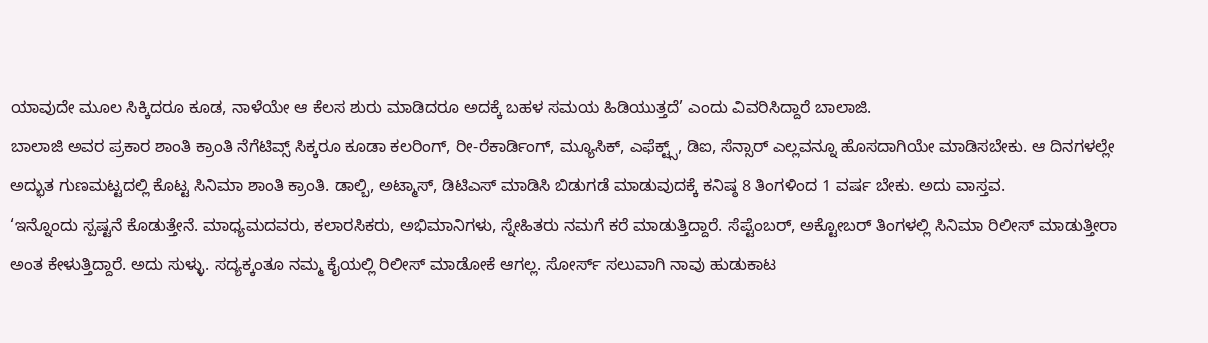ಯಾವುದೇ ಮೂಲ ಸಿಕ್ಕಿದರೂ ಕೂಡ, ನಾಳೆಯೇ ಆ ಕೆಲಸ ಶುರು ಮಾಡಿದರೂ ಅದಕ್ಕೆ ಬಹಳ ಸಮಯ ಹಿಡಿಯುತ್ತದೆ’ ಎಂದು ವಿವರಿಸಿದ್ದಾರೆ ಬಾಲಾಜಿ.
ಬಾಲಾಜಿ ಅವರ ಪ್ರಕಾರ ಶಾಂತಿ ಕ್ರಾಂತಿ ನೆಗೆಟಿವ್ಸ್ ಸಿಕ್ಕರೂ ಕೂಡಾ ಕಲರಿಂಗ್, ರೀ-ರೆಕಾರ್ಡಿಂಗ್, ಮ್ಯೂಸಿಕ್, ಎಫೆಕ್ಟ್ಸ್, ಡಿಐ, ಸೆನ್ಸಾರ್ ಎಲ್ಲವನ್ನೂ ಹೊಸದಾಗಿಯೇ ಮಾಡಿಸಬೇಕು. ಆ ದಿನಗಳಲ್ಲೇ ಅದ್ಭುತ ಗುಣಮಟ್ಟದಲ್ಲಿ ಕೊಟ್ಟ ಸಿನಿಮಾ ಶಾಂತಿ ಕ್ರಾಂತಿ. ಡಾಲ್ಬಿ, ಅಟ್ಮಾಸ್, ಡಿಟಿಎಸ್ ಮಾಡಿಸಿ ಬಿಡುಗಡೆ ಮಾಡುವುದಕ್ಕೆ ಕನಿಷ್ಠ 8 ತಿಂಗಳಿಂದ 1 ವರ್ಷ ಬೇಕು. ಅದು ವಾಸ್ತವ.
‘ಇನ್ನೊಂದು ಸ್ಪಷ್ಟನೆ ಕೊಡುತ್ತೇನೆ. ಮಾಧ್ಯಮದವರು, ಕಲಾರಸಿಕರು, ಅಭಿಮಾನಿಗಳು, ಸ್ನೇಹಿತರು ನಮಗೆ ಕರೆ ಮಾಡುತ್ತಿದ್ದಾರೆ. ಸೆಪ್ಟೆಂಬರ್, ಅಕ್ಟೋಬರ್ ತಿಂಗಳಲ್ಲಿ ಸಿನಿಮಾ ರಿಲೀಸ್ ಮಾಡುತ್ತೀರಾ ಅಂತ ಕೇಳುತ್ತಿದ್ದಾರೆ. ಅದು ಸುಳ್ಳು. ಸದ್ಯಕ್ಕಂತೂ ನಮ್ಮ ಕೈಯಲ್ಲಿ ರಿಲೀಸ್ ಮಾಡೋಕೆ ಆಗಲ್ಲ. ಸೋರ್ಸ್ ಸಲುವಾಗಿ ನಾವು ಹುಡುಕಾಟ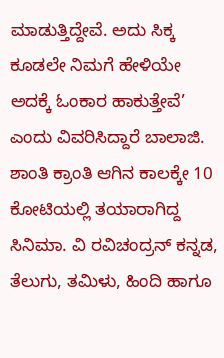ಮಾಡುತ್ತಿದ್ದೇವೆ. ಅದು ಸಿಕ್ಕ ಕೂಡಲೇ ನಿಮಗೆ ಹೇಳಿಯೇ ಅದಕ್ಕೆ ಓಂಕಾರ ಹಾಕುತ್ತೇವೆ’ ಎಂದು ವಿವರಿಸಿದ್ದಾರೆ ಬಾಲಾಜಿ.
ಶಾಂತಿ ಕ್ರಾಂತಿ ಆಗಿನ ಕಾಲಕ್ಕೇ 10 ಕೋಟಿಯಲ್ಲಿ ತಯಾರಾಗಿದ್ದ ಸಿನಿಮಾ. ವಿ ರವಿಚಂದ್ರನ್ ಕನ್ನಡ, ತೆಲುಗು, ತಮಿಳು, ಹಿಂದಿ ಹಾಗೂ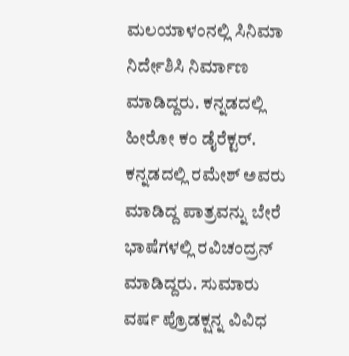ಮಲಯಾಳಂನಲ್ಲಿ ಸಿನಿಮಾ ನಿರ್ದೇಶಿಸಿ ನಿರ್ಮಾಣ ಮಾಡಿದ್ದರು. ಕನ್ನಡದಲ್ಲಿ ಹೀರೋ ಕಂ ಡೈರೆಕ್ಟರ್. ಕನ್ನಡದಲ್ಲಿ ರಮೇಶ್ ಅವರು ಮಾಡಿದ್ದ ಪಾತ್ರವನ್ನು ಬೇರೆ ಭಾಷೆಗಳಲ್ಲಿ ರವಿಚಂದ್ರನ್ ಮಾಡಿದ್ದರು. ಸುಮಾರು ವರ್ಷ ಪ್ರೊಡಕ್ಷನ್ನ ವಿವಿಧ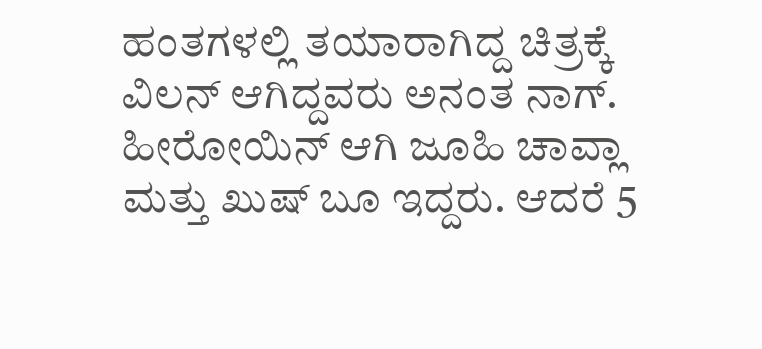ಹಂತಗಳಲ್ಲಿ ತಯಾರಾಗಿದ್ದ ಚಿತ್ರಕ್ಕೆ ವಿಲನ್ ಆಗಿದ್ದವರು ಅನಂತ ನಾಗ್. ಹೀರೋಯಿನ್ ಆಗಿ ಜೂಹಿ ಚಾವ್ಲಾ ಮತ್ತು ಖುಷ್ ಬೂ ಇದ್ದರು. ಆದರೆ 5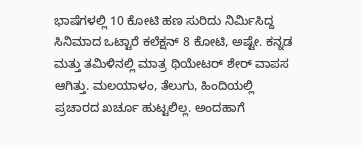ಭಾಷೆಗಳಲ್ಲಿ 10 ಕೋಟಿ ಹಣ ಸುರಿದು ನಿರ್ಮಿಸಿದ್ದ ಸಿನಿಮಾದ ಒಟ್ಟಾರೆ ಕಲೆಕ್ಷನ್ 8 ಕೋಟಿ, ಅಷ್ಟೇ. ಕನ್ನಡ ಮತ್ತು ತಮಿಳಿನಲ್ಲಿ ಮಾತ್ರ ಥಿಯೇಟರ್ ಶೇರ್ ವಾಪಸ ಆಗಿತ್ತು. ಮಲಯಾಳಂ, ತೆಲುಗು, ಹಿಂದಿಯಲ್ಲಿ ಪ್ರಚಾರದ ಖರ್ಚೂ ಹುಟ್ಟಲಿಲ್ಲ. ಅಂದಹಾಗೆ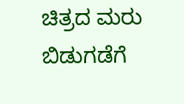ಚಿತ್ರದ ಮರು ಬಿಡುಗಡೆಗೆ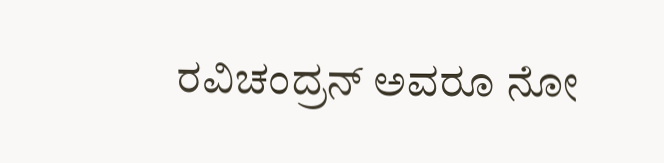ರವಿಚಂದ್ರನ್ ಅವರೂ ನೋ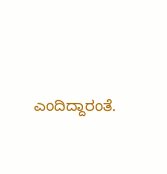ಎಂದಿದ್ದಾರಂತೆ.